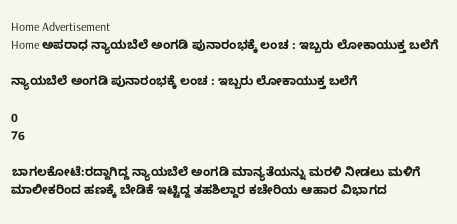Home Advertisement
Home ಅಪರಾಧ ನ್ಯಾಯಬೆಲೆ ಅಂಗಡಿ ಪುನಾರಂಭಕ್ಕೆ ಲಂಚ : ಇಬ್ಬರು ಲೋಕಾಯುಕ್ತ ಬಲೆಗೆ

ನ್ಯಾಯಬೆಲೆ ಅಂಗಡಿ ಪುನಾರಂಭಕ್ಕೆ ಲಂಚ : ಇಬ್ಬರು ಲೋಕಾಯುಕ್ತ ಬಲೆಗೆ

0
76

ಬಾಗಲಕೋಟೆ:ರದ್ದಾಗಿದ್ದ ನ್ಯಾಯಬೆಲೆ ಅಂಗಡಿ ಮಾನ್ಯತೆಯನ್ನು ಮರಳಿ ನೀಡಲು ಮಳಿಗೆ ಮಾಲೀಕರಿಂದ ಹಣಕ್ಕೆ ಬೇಡಿಕೆ ಇಟ್ಟಿದ್ದ ತಹಶಿಲ್ದಾರ ಕಚೇರಿಯ ಆಹಾರ ವಿಭಾಗದ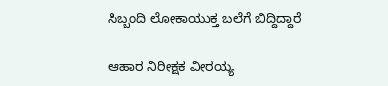ಸಿಬ್ಬಂದಿ ಲೋಕಾಯುಕ್ತ ಬಲೆಗೆ ಬಿದ್ದಿದ್ದಾರೆ

ಆಹಾರ ನಿರೀಕ್ಷಕ ವೀರಯ್ಯ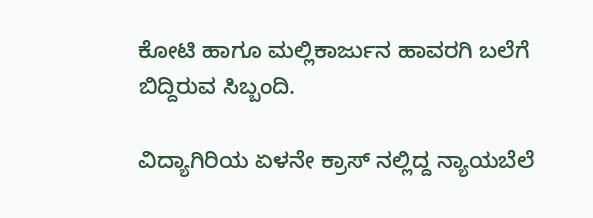ಕೋಟಿ ಹಾಗೂ ಮಲ್ಲಿಕಾರ್ಜುನ ಹಾವರಗಿ ಬಲೆಗೆ ಬಿದ್ದಿರುವ ಸಿಬ್ಬಂದಿ.

ವಿದ್ಯಾಗಿರಿಯ ಏಳನೇ ಕ್ರಾಸ್ ನಲ್ಲಿದ್ದ ನ್ಯಾಯಬೆಲೆ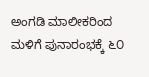ಅಂಗಡಿ ಮಾಲೀಕರಿಂದ ಮಳಿಗೆ ಪುನಾರಂಭಕ್ಕೆ ೬೦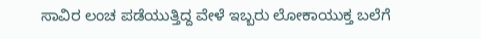ಸಾವಿರ ಲಂಚ ಪಡೆಯುತ್ತಿದ್ದ ವೇಳೆ‌ ಇಬ್ಬರು ಲೋಕಾಯುಕ್ತ ಬಲೆಗೆ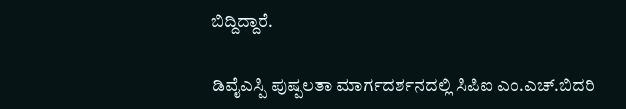ಬಿದ್ದಿದ್ದಾರೆ‌.

ಡಿವೈಎಸ್ಪಿ ಪುಷ್ಪಲತಾ ಮಾರ್ಗದರ್ಶನದಲ್ಲಿ ಸಿಪಿಐ ಎಂ.ಎಚ್‌.ಬಿದರಿ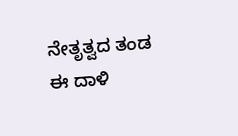ನೇತೃತ್ವದ ತಂಡ ಈ ದಾಳಿ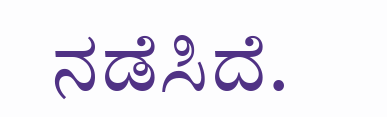ನಡೆಸಿದೆ.